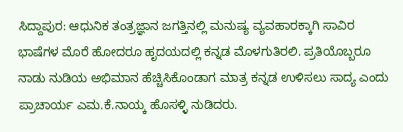ಸಿದ್ದಾಪುರ: ಆಧುನಿಕ ತಂತ್ರಜ್ಞಾನ ಜಗತ್ತಿನಲ್ಲಿ ಮನುಷ್ಯ ವ್ಯವಹಾರಕ್ಕಾಗಿ ಸಾವಿರ ಭಾಷೆಗಳ ಮೊರೆ ಹೋದರೂ ಹೃದಯದಲ್ಲಿ ಕನ್ನಡ ಮೊಳಗುತಿರಲಿ. ಪ್ರತಿಯೊಬ್ಬರೂ ನಾಡು ನುಡಿಯ ಅಭಿಮಾನ ಹೆಚ್ಚಿಸಿಕೊಂಡಾಗ ಮಾತ್ರ ಕನ್ನಡ ಉಳಿಸಲು ಸಾದ್ಯ ಎಂದು ಪ್ರಾಚಾರ್ಯ ಎಮ.ಕೆ.ನಾಯ್ಕ ಹೊಸಳ್ಳಿ ನುಡಿದರು.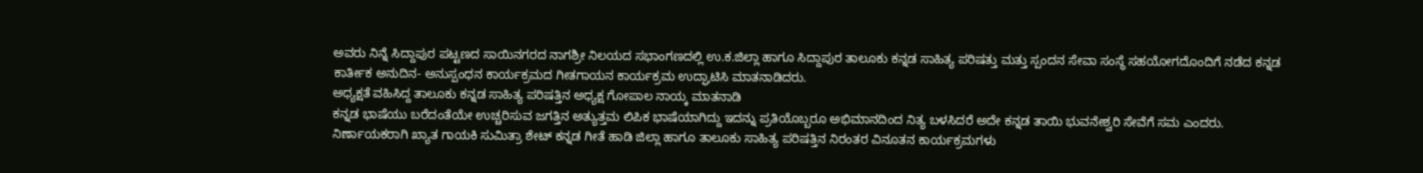ಅವರು ನಿನ್ನೆ ಸಿದ್ದಾಪುರ ಪಟ್ಟಣದ ಸಾಯಿನಗರದ ನಾಗಶ್ರೀ ನಿಲಯದ ಸಭಾಂಗಣದಲ್ಲಿ ಉ.ಕ.ಜಿಲ್ಲಾ ಹಾಗೂ ಸಿದ್ದಾಪುರ ತಾಲೂಕು ಕನ್ನಡ ಸಾಹಿತ್ಯ ಪರಿಷತ್ತು ಮತ್ತು ಸ್ಪಂದನ ಸೇವಾ ಸಂಸ್ಥೆ ಸಹಯೋಗದೊಂದಿಗೆ ನಡೆದ ಕನ್ನಡ ಕಾರ್ತೀಕ ಅನುದಿನ- ಅನುಸ್ಪಂಧನ ಕಾರ್ಯಕ್ರಮದ ಗೀತಗಾಯನ ಕಾರ್ಯಕ್ರಮ ಉದ್ಘಾಟಿಸಿ ಮಾತನಾಡಿದರು.
ಅಧ್ಯಕ್ಷತೆ ವಹಿಸಿದ್ದ ತಾಲೂಕು ಕನ್ನಡ ಸಾಹಿತ್ಯ ಪರಿಷತ್ತಿನ ಅಧ್ಯಕ್ಷ ಗೋಪಾಲ ನಾಯ್ಕ ಮಾತನಾಡಿ
ಕನ್ನಡ ಭಾಷೆಯು ಬರೆದಂತೆಯೇ ಉಚ್ಚರಿಸುವ ಜಗತ್ತಿನ ಅತ್ಯುತ್ತಮ ಲಿಪಿಕ ಭಾಷೆಯಾಗಿದ್ದು ಇದನ್ನು ಪ್ರತಿಯೊಬ್ಬರೂ ಅಭಿಮಾನದಿಂದ ನಿತ್ಯ ಬಳಸಿದರೆ ಅದೇ ಕನ್ನಡ ತಾಯಿ ಭುವನೇಶ್ವರಿ ಸೇವೆಗೆ ಸಮ ಎಂದರು.
ನಿರ್ಣಾಯಕರಾಗಿ ಖ್ಯಾತ ಗಾಯಕಿ ಸುಮಿತ್ರಾ ಶೇಟ್ ಕನ್ನಡ ಗೀತೆ ಹಾಡಿ ಜಿಲ್ಲಾ ಹಾಗೂ ತಾಲೂಕು ಸಾಹಿತ್ಯ ಪರಿಷತ್ತಿನ ನಿರಂತರ ವಿನೂತನ ಕಾರ್ಯಕ್ರಮಗಳು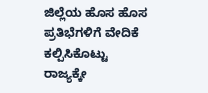ಜಿಲ್ಲೆಯ ಹೊಸ ಹೊಸ ಪ್ರತಿಭೆಗಳಿಗೆ ವೇದಿಕೆ ಕಲ್ಪಿಸಿಕೊಟ್ಟು ರಾಜ್ಯಕ್ಕೇ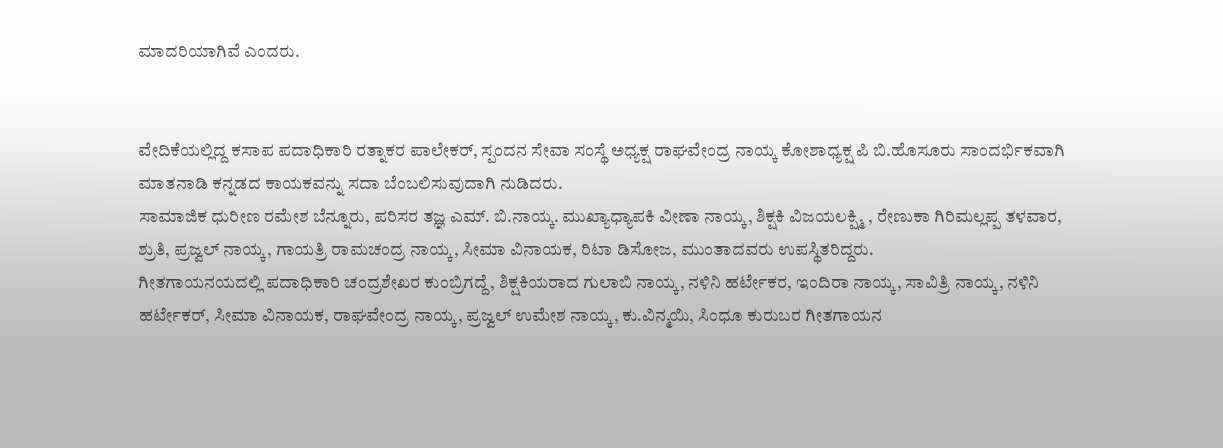ಮಾದರಿಯಾಗಿವೆ ಎಂದರು.


ವೇದಿಕೆಯಲ್ಲಿದ್ದ ಕಸಾಪ ಪದಾಧಿಕಾರಿ ರತ್ನಾಕರ ಪಾಲೇಕರ್, ಸ್ಪಂದನ ಸೇವಾ ಸಂಸ್ಥೆ ಅಧ್ಯಕ್ಷ ರಾಘವೇಂದ್ರ ನಾಯ್ಕ ಕೋಶಾಧ್ಯಕ್ಷ ಪಿ ಬಿ.ಹೊಸೂರು ಸಾಂದರ್ಭಿಕವಾಗಿ ಮಾತನಾಡಿ ಕನ್ನಡದ ಕಾಯಕವನ್ನು ಸದಾ ಬೆಂಬಲಿಸುವುದಾಗಿ ನುಡಿದರು.
ಸಾಮಾಜಿಕ ಧುರೀಣ ರಮೇಶ ಬೆನ್ನೂರು, ಪರಿಸರ ತಜ್ಞ ಎಮ್. ಬಿ.ನಾಯ್ಕ. ಮುಖ್ಯಾಧ್ಯಾಪಕಿ ವೀಣಾ ನಾಯ್ಕ, ಶಿಕ್ಷಕಿ ವಿಜಯಲಕ್ಷ್ಮಿ , ರೇಣುಕಾ ಗಿರಿಮಲ್ಲಪ್ಪ ತಳವಾರ, ಶ್ರುತಿ, ಪ್ರಜ್ವಲ್ ನಾಯ್ಕ, ಗಾಯತ್ರಿ ರಾಮಚಂದ್ರ ನಾಯ್ಕ, ಸೀಮಾ ವಿನಾಯಕ, ರಿಟಾ ಡಿಸೋಜ, ಮುಂತಾದವರು ಉಪಸ್ಥಿತರಿದ್ದರು.
ಗೀತಗಾಯನಯದಲ್ಲಿ ಪದಾಧಿಕಾರಿ ಚಂದ್ರಶೇಖರ ಕುಂಬ್ರಿಗದ್ದೆ, ಶಿಕ್ಷಕಿಯರಾದ ಗುಲಾಬಿ ನಾಯ್ಕ, ನಳಿನಿ ಹರ್ಟೇಕರ, ಇಂದಿರಾ ನಾಯ್ಕ, ಸಾವಿತ್ರಿ ನಾಯ್ಕ, ನಳಿನಿ ಹರ್ಟೇಕರ್, ಸೀಮಾ ವಿನಾಯಕ, ರಾಘವೇಂದ್ರ ನಾಯ್ಕ, ಪ್ರಜ್ವಲ್ ಉಮೇಶ ನಾಯ್ಕ, ಕು.ವಿನ್ಮಯಿ, ಸಿಂಧೂ ಕುರುಬರ ಗೀತಗಾಯನ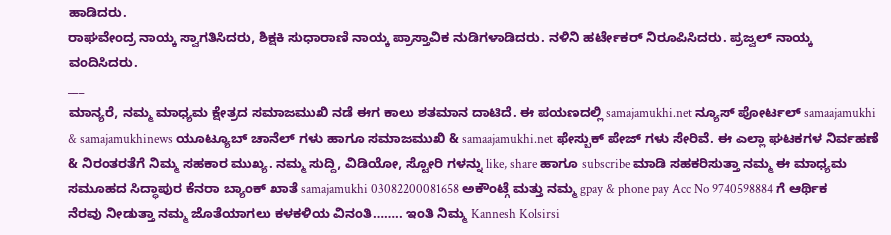ಹಾಡಿದರು.
ರಾಘವೇಂದ್ರ ನಾಯ್ಕ ಸ್ವಾಗತಿಸಿದರು, ಶಿಕ್ಷಕಿ ಸುಧಾರಾಣಿ ನಾಯ್ಕ ಪ್ರಾಸ್ತಾವಿಕ ನುಡಿಗಳಾಡಿದರು. ನಳಿನಿ ಹರ್ಟೇಕರ್ ನಿರೂಪಿಸಿದರು. ಪ್ರಜ್ವಲ್ ನಾಯ್ಕ ವಂದಿಸಿದರು.
___
ಮಾನ್ಯರೆ, ನಮ್ಮ ಮಾಧ್ಯಮ ಕ್ಷೇತ್ರದ ಸಮಾಜಮುಖಿ ನಡೆ ಈಗ ಕಾಲು ಶತಮಾನ ದಾಟಿದೆ. ಈ ಪಯಣದಲ್ಲಿ samajamukhi.net ನ್ಯೂಸ್ ಪೋರ್ಟಲ್ samaajamukhi & samajamukhinews ಯೂಟ್ಯೂಬ್ ಚಾನೆಲ್ ಗಳು ಹಾಗೂ ಸಮಾಜಮುಖಿ & samaajamukhi.net ಫೇಸ್ಬುಕ್ ಪೇಜ್ ಗಳು ಸೇರಿವೆ. ಈ ಎಲ್ಲಾ ಘಟಕಗಳ ನಿರ್ವಹಣೆ & ನಿರಂತರತೆಗೆ ನಿಮ್ಮ ಸಹಕಾರ ಮುಖ್ಯ. ನಮ್ಮ ಸುದ್ದಿ, ವಿಡಿಯೋ, ಸ್ಟೋರಿ ಗಳನ್ನು like, share ಹಾಗೂ subscribe ಮಾಡಿ ಸಹಕರಿಸುತ್ತಾ ನಮ್ಮ ಈ ಮಾಧ್ಯಮ ಸಮೂಹದ ಸಿದ್ಧಾಪುರ ಕೆನರಾ ಬ್ಯಾಂಕ್ ಖಾತೆ samajamukhi 03082200081658 ಅಕೌಂಟ್ಗೆ ಮತ್ತು ನಮ್ಮ gpay & phone pay Acc No 9740598884 ಗೆ ಆರ್ಥಿಕ ನೆರವು ನೀಡುತ್ತಾ ನಮ್ಮ ಜೊತೆಯಾಗಲು ಕಳಕಳಿಯ ವಿನಂತಿ…….. ಇಂತಿ ನಿಮ್ಮ Kannesh Kolsirsi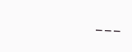___